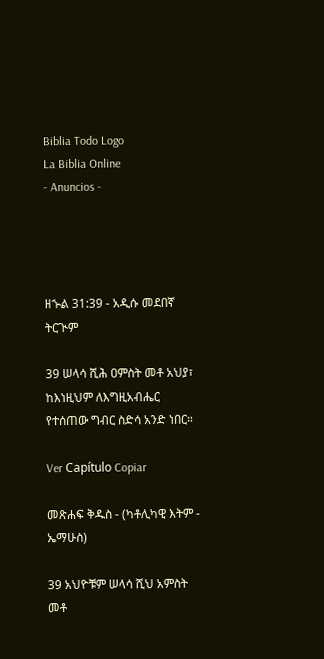Biblia Todo Logo
La Biblia Online
- Anuncios -




ዘኍል 31:39 - አዲሱ መደበኛ ትርጒም

39 ሠላሳ ሺሕ ዐምስት መቶ አህያ፣ ከእነዚህም ለእግዚአብሔር የተሰጠው ግብር ስድሳ አንድ ነበር።

Ver Capítulo Copiar

መጽሐፍ ቅዱስ - (ካቶሊካዊ እትም - ኤማሁስ)

39 አህዮቹም ሠላሳ ሺህ አምስት መቶ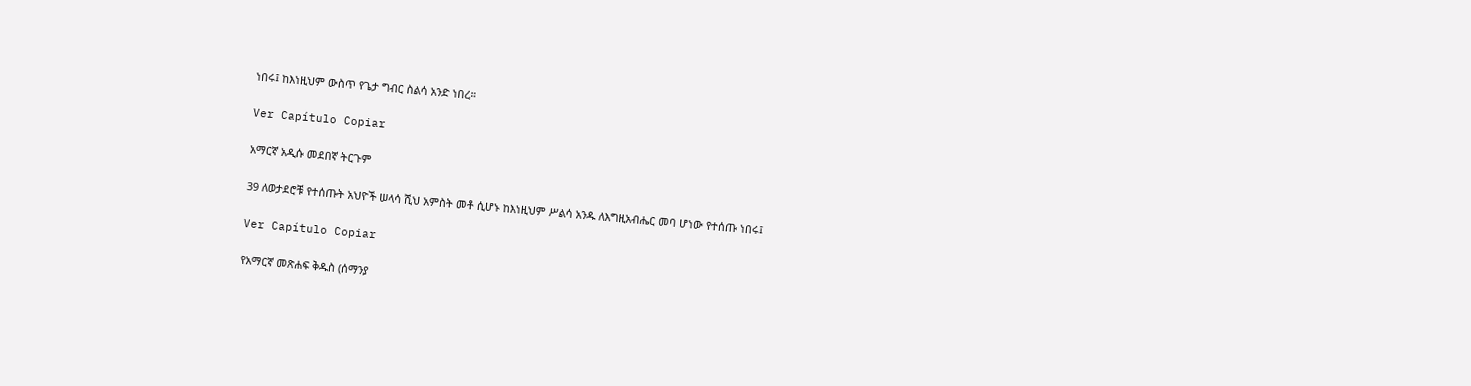ነበሩ፤ ከእነዚህም ውስጥ የጌታ ግብር ስልሳ አንድ ነበረ።

Ver Capítulo Copiar

አማርኛ አዲሱ መደበኛ ትርጉም

39 ለወታደሮቹ የተሰጡት አህዮች ሠላሳ ሺህ አምስት መቶ ሲሆኑ ከእነዚህም ሥልሳ አንዱ ለእግዚአብሔር መባ ሆነው የተሰጡ ነበሩ፤

Ver Capítulo Copiar

የአማርኛ መጽሐፍ ቅዱስ (ሰማንያ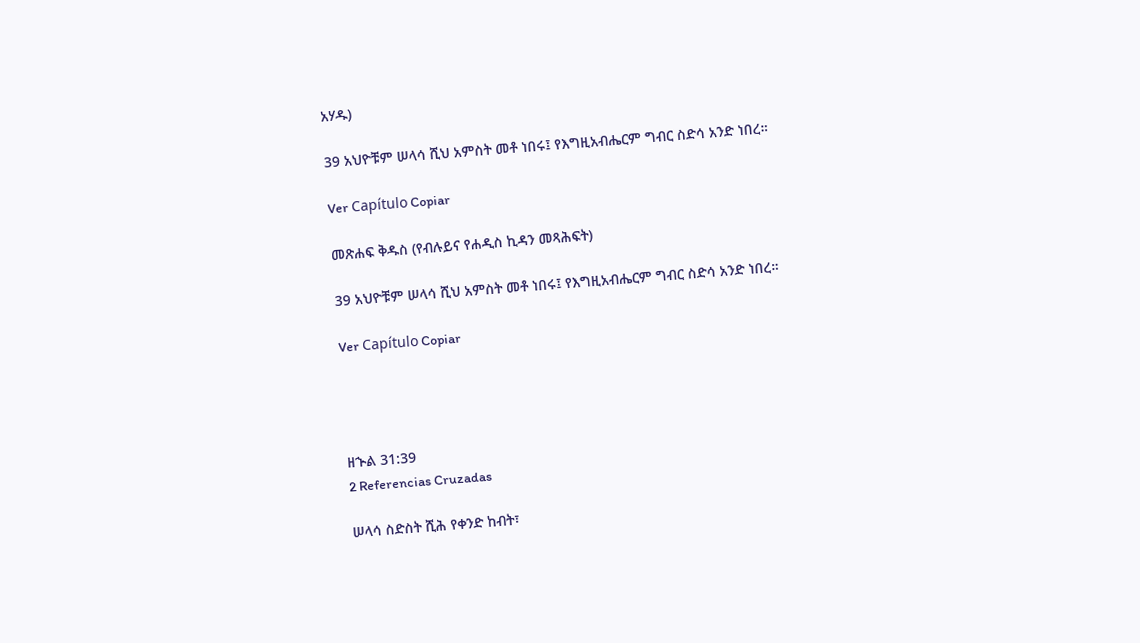አሃዱ)

39 አህዮቹም ሠላሳ ሺህ አምስት መቶ ነበሩ፤ የእግዚአብሔርም ግብር ስድሳ አንድ ነበረ።

Ver Capítulo Copiar

መጽሐፍ ቅዱስ (የብሉይና የሐዲስ ኪዳን መጻሕፍት)

39 አህዮቹም ሠላሳ ሺህ አምስት መቶ ነበሩ፤ የእግዚአብሔርም ግብር ስድሳ አንድ ነበረ።

Ver Capítulo Copiar




ዘኍል 31:39
2 Referencias Cruzadas

ሠላሳ ስድስት ሺሕ የቀንድ ከብት፣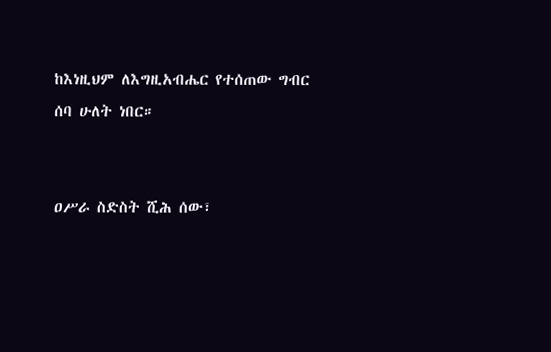ከእነዚህም ለእግዚአብሔር የተሰጠው ግብር ሰባ ሁለት ነበር።


ዐሥራ ስድስት ሺሕ ሰው፣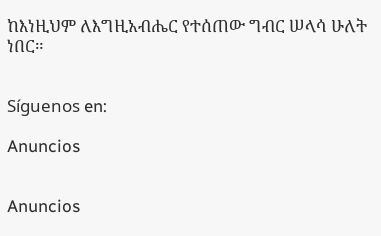ከእነዚህም ለእግዚአብሔር የተሰጠው ግብር ሠላሳ ሁለት ነበር።


Síguenos en:

Anuncios


Anuncios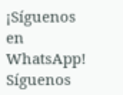¡Síguenos en WhatsApp! Síguenos